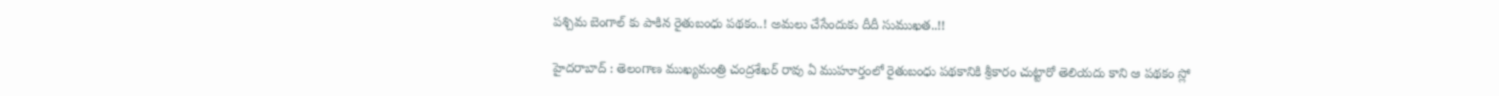ప‌శ్చిమ బెంగాల్ కు పాకిన రైతుబంధు పథ‌కం..! అమ‌లు చేసేందుకు దీదీ సుముఖ‌త‌..!!

హైద‌రాబాద్ : తెలంగాణ ముఖ్య‌మంత్రి చంద్ర‌శేఖ‌ర్ రావు ఏ ముహూర్తంలో రైతుబంధు ప‌థ‌కానికి శ్రీ‌కారం చుట్టారో తెలియ‌దు కాని ఆ ప‌థ‌కం స్లో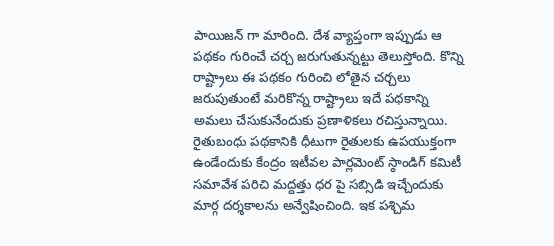పాయిజ‌న్ గా మారింది. దేశ వ్యాప్తంగా ఇప్పుడు ఆ ప‌థ‌కం గురించే చ‌ర్చ జ‌రుగుతున్న‌ట్టు తెలుస్తోంది. కొన్ని రాష్ట్రాలు ఈ ప‌థ‌కం గురించి లోతైన చ‌ర్చ‌లు జ‌రుపుతుంటే మ‌రికొన్న రాష్ట్రాలు ఇదే ప‌ధ‌కాన్ని అమ‌లు చేసుకునేందుకు ప్రణాళిక‌లు ర‌చిస్తున్నాయి. రైతుబంధు ప‌థ‌కానికి ధీటుగా రైతుల‌కు ఉప‌యుక్తంగా ఉండేందుకు కేంద్రం ఇటీవల పార్ల‌మెంట్ స్ఠాండిగ్ క‌మిటీ స‌మావేశ ప‌రిచి మ‌ద్ద‌త్తు ధ‌ర పై స‌బ్సిడి ఇచ్చేందుకు మార్గ ద‌ర్శ‌కాల‌ను అన్వేషించింది. ఇక ప‌శ్చిమ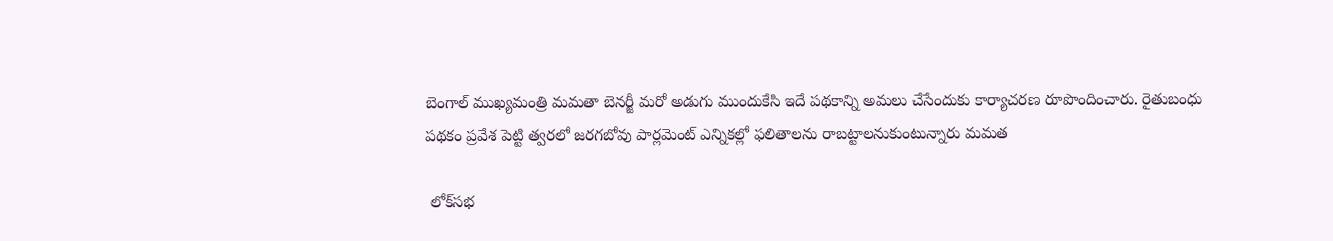బెంగాల్ ముఖ్య‌మంత్రి మ‌మ‌తా బెన‌ర్జీ మ‌రో అడుగు ముందుకేసి ఇదే పథ‌కాన్ని అమ‌లు చేసేందుకు కార్యాచ‌ర‌ణ రూపొందించారు. రైతుబంధు ప‌థ‌కం ప్ర‌వేశ పెట్టి త్వ‌ర‌లో జ‌ర‌గ‌బోవు పార్ల‌మెంట్ ఎన్నిక‌ల్లో ఫ‌లితాల‌ను రాబ‌ట్టాలనుకుంటున్నారు మ‌మ‌త‌

 లోక్‌స‌భ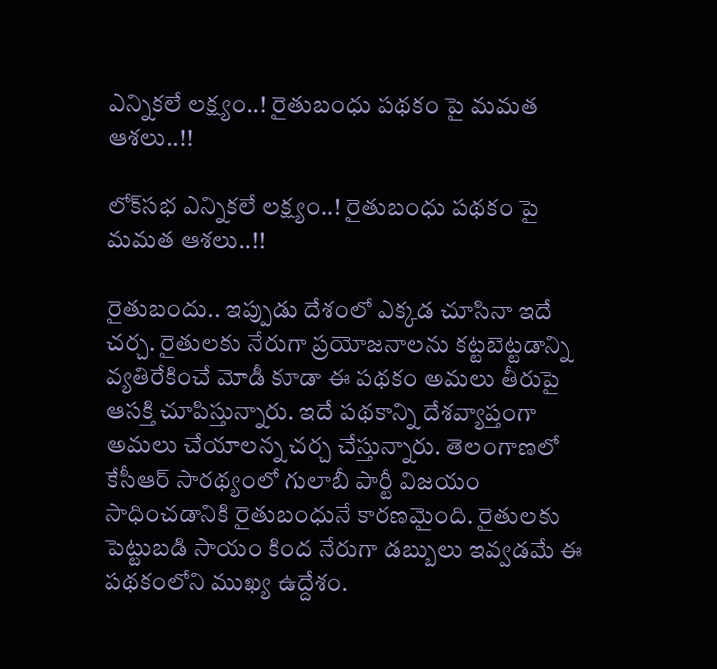ఎన్నిక‌లే ల‌క్ష్యం..! రైతుబంధు ప‌థ‌కం పై మ‌మ‌త ఆశ‌లు..!!

లోక్‌స‌భ ఎన్నిక‌లే ల‌క్ష్యం..! రైతుబంధు ప‌థ‌కం పై మ‌మ‌త ఆశ‌లు..!!

రైతుబందు.. ఇప్పుడు దేశంలో ఎక్క‌డ చూసినా ఇదే చ‌ర్చ‌. రైతుల‌కు నేరుగా ప్ర‌యోజ‌నాల‌ను క‌ట్ట‌బెట్ట‌డాన్ని వ్య‌తిరేకించే మోడీ కూడా ఈ ప‌థ‌కం అమ‌లు తీరుపై ఆస‌క్తి చూపిస్తున్నారు. ఇదే ప‌థ‌కాన్ని దేశ‌వ్యాప్తంగా అమ‌లు చేయాల‌న్న చ‌ర్చ చేస్తున్నారు. తెలంగాణ‌లో కేసీఆర్ సార‌థ్యంలో గులాబీ పార్టీ విజ‌యం సాధించడానికి రైతుబంధునే కార‌ణ‌మైంది. రైతుల‌కు పెట్టుబ‌డి సాయం కింద నేరుగా డ‌బ్బులు ఇవ్వ‌డమే ఈ ప‌థ‌కంలోని ముఖ్య ఉద్దేశం.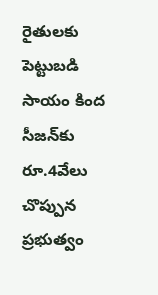రైతుల‌కు పెట్టుబ‌డి సాయం కింద సీజ‌న్‌కు రూ.4వేలు చొప్పున ప్ర‌భుత్వం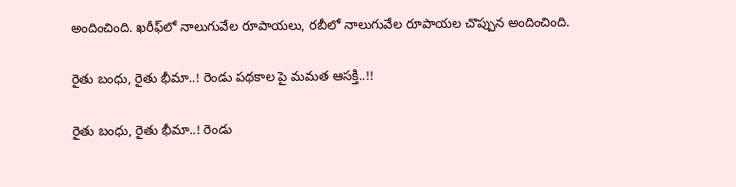అందించింది. ఖ‌రీఫ్‌లో నాలుగువేల రూపాయ‌లు, ర‌బీలో నాలుగువేల రూపాయ‌ల చొప్పున అందించింది.

రైతు బంధు, రైతు భీమా..! రెండు ప‌థ‌కాల పై మ‌మ‌త ఆస‌క్తి..!!

రైతు బంధు, రైతు భీమా..! రెండు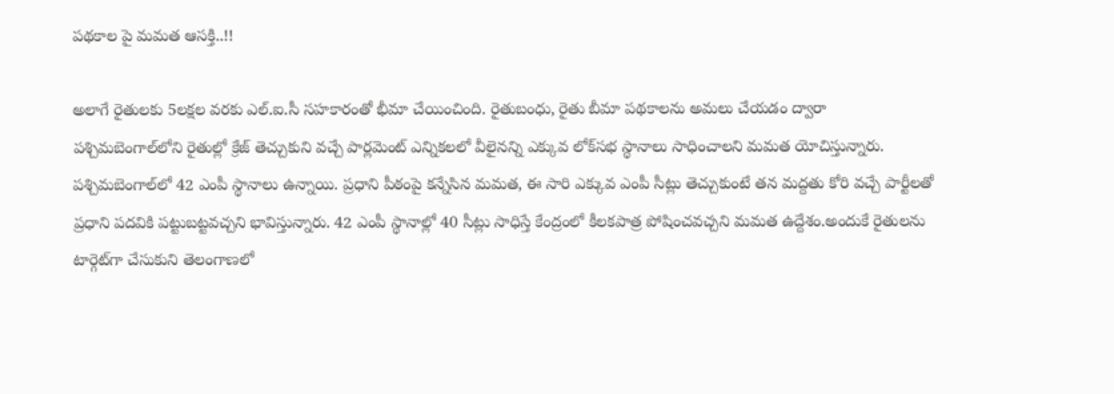ప‌థ‌కాల పై మ‌మ‌త ఆస‌క్తి..!!

అలాగే రైతుల‌కు 5ల‌క్ష‌ల వ‌ర‌కు ఎల్‌.ఐ.సీ స‌హ‌కారంతో భీమా చేయించింది. రైతుబంధు, రైతు బీమా ప‌థ‌కాలను అమ‌లు చేయ‌డం ద్వారా ప‌శ్చిమ‌బెంగాల్‌లోని రైతుల్లో క్రేజ్ తెచ్చుకుని వ‌చ్చే పార్ల‌మెంట్ ఎన్నిక‌ల‌లో వీలైన‌న్ని ఎక్కువ లోక్‌స‌భ స్థానాలు సాధించాల‌ని మ‌మ‌త యోచిస్తున్నారు. ప‌శ్చిమ‌బెంగాల్‌లో 42 ఎంపీ స్థానాలు ఉన్నాయి. ప్ర‌ధాని పీఠంపై క‌న్నేసిన మ‌మ‌త, ఈ సారి ఎక్కువ ఎంపీ సీట్లు తెచ్చుకుంటే త‌న మ‌ద్ద‌తు కోరి వ‌చ్చే పార్టీల‌తో ప్ర‌ధాని ప‌ద‌వికి ప‌ట్టుబ‌ట్ట‌వ‌చ్చ‌ని భావిస్తున్నారు. 42 ఎంపీ స్థానాల్లో 40 సీట్లు సాధిస్తే కేంద్రంలో కీల‌క‌పాత్ర పోషించవ‌చ్చ‌ని మ‌మ‌త ఉద్దేశం.అందుకే రైతుల‌ను టార్గెట్‌గా చేసుకుని తెలంగాణ‌లో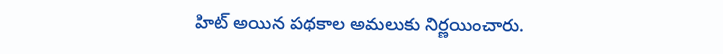హిట్ అయిన ప‌థ‌కాల అమ‌లుకు నిర్ణ‌యించారు.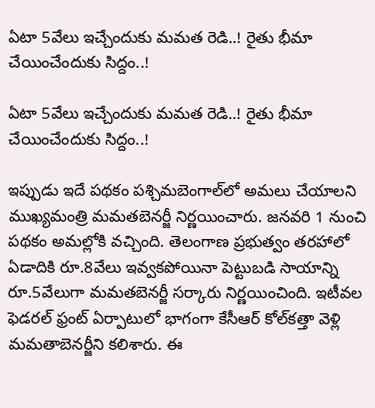ఏటా 5వేలు ఇచ్చేందుకు మ‌మ‌త రెడి..! రైతు భీమా చేయించేందుకు సిద్దం..!

ఏటా 5వేలు ఇచ్చేందుకు మ‌మ‌త రెడి..! రైతు భీమా చేయించేందుకు సిద్దం..!

ఇప్పుడు ఇదే ప‌థ‌కం ప‌శ్చిమ‌బెంగాల్‌లో అమ‌లు చేయాల‌ని ముఖ్య‌మంత్రి మ‌మ‌త‌బెన‌ర్జీ నిర్ణ‌యించారు. జ‌న‌వ‌రి 1 నుంచి ప‌థ‌కం అమ‌ల్లోకి వ‌చ్చింది. తెలంగాణ ప్ర‌భుత్వం త‌ర‌హాలో ఏడాదికి రూ.8వేలు ఇవ్వ‌క‌పోయినా పెట్టుబ‌డి సాయాన్ని రూ.5వేలుగా మ‌మ‌త‌బెన‌ర్జీ స‌ర్కారు నిర్ణ‌యించింది. ఇటీవ‌ల ఫెడ‌ర‌ల్ ఫ్రంట్ ఏర్పాటులో భాగంగా కేసీఆర్ కోల్‌క‌త్తా వెళ్లి మ‌మ‌తాబెన‌ర్జీని క‌లిశారు. ఈ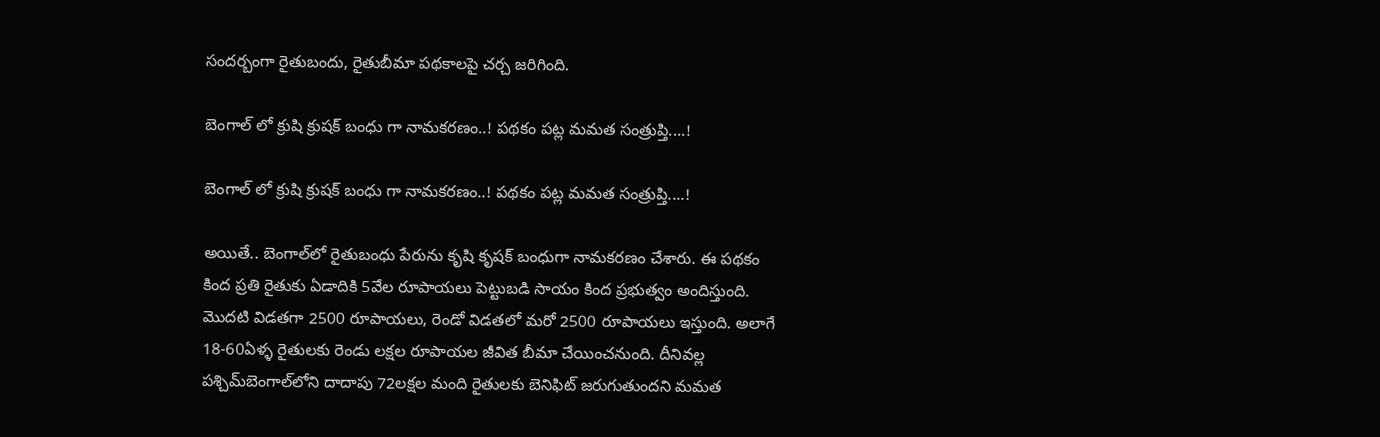సంద‌ర్బంగా రైతుబందు, రైతుబీమా ప‌థ‌కాల‌పై చ‌ర్చ జ‌రిగింది.

బెంగాల్ లో క్రుషి క్రుష‌క్ బంధు గా నామ‌క‌ర‌ణం..! ప‌థ‌కం ప‌ట్ల మ‌మ‌త సంత్రుప్తి....!

బెంగాల్ లో క్రుషి క్రుష‌క్ బంధు గా నామ‌క‌ర‌ణం..! ప‌థ‌కం ప‌ట్ల మ‌మ‌త సంత్రుప్తి....!

అయితే.. బెంగాల్‌లో రైతుబంధు పేరును కృషి కృష‌క్ బంధుగా నామ‌క‌రణం చేశారు. ఈ ప‌థ‌కం కింద ప్ర‌తి రైతుకు ఏడాదికి 5వేల రూపాయ‌లు పెట్టుబ‌డి సాయం కింద ప్ర‌భుత్వం అందిస్తుంది. మొద‌టి విడ‌త‌గా 2500 రూపాయ‌లు, రెండో విడత‌లో మ‌రో 2500 రూపాయ‌లు ఇస్తుంది. అలాగే 18-60ఏళ్ళ రైతుల‌కు రెండు ల‌క్ష‌ల రూపాయ‌ల జీవిత బీమా చేయించ‌నుంది. దీనివ‌ల్ల ప‌శ్చిమ్‌బెంగాల్‌లోని దాదాపు 72ల‌క్ష‌ల మంది రైతుల‌కు బెనిఫిట్ జ‌రుగుతుంద‌ని మ‌మ‌త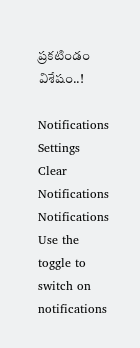ప్ర‌క‌టిండం విశేషం..!

Notifications
Settings
Clear Notifications
Notifications
Use the toggle to switch on notifications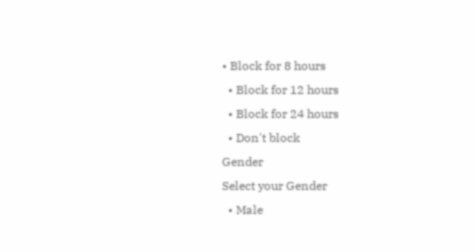• Block for 8 hours
  • Block for 12 hours
  • Block for 24 hours
  • Don't block
Gender
Select your Gender
  • Male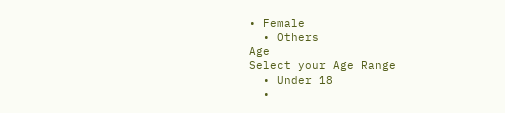• Female
  • Others
Age
Select your Age Range
  • Under 18
  •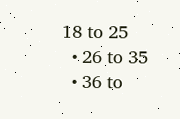18 to 25
  • 26 to 35
  • 36 to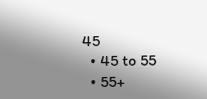45
  • 45 to 55
  • 55+